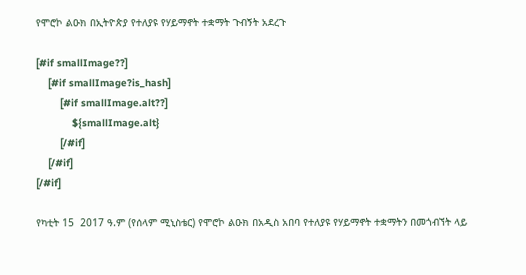የሞሮኮ ልዑክ በኢትዮጵያ የተለያዩ የሃይማኖት ተቋማት ጉብኝት አደረጉ

[#if smallImage??]
    [#if smallImage?is_hash]
        [#if smallImage.alt??]
            ${smallImage.alt}
        [/#if]
    [/#if]
[/#if]

የካቲት 15  2017 ዓ.ም (የሰላም ሚኒስቴር) የሞሮኮ ልዑክ በአዲስ አበባ የተለያዩ የሃይማኖት ተቋማትን በመጎብኘት ላይ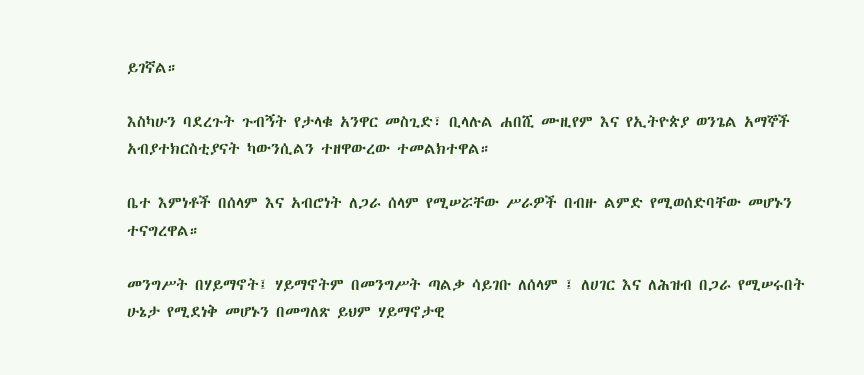ይገኛል።

እስካሁን ባደረጉት ጉብኝት የታላቁ አንዋር መስጊድ፣ ቢላሉል ሐበሺ ሙዚየም እና የኢትዮጵያ ወንጌል አማኞች አብያተክርስቲያናት ካውንሲልን ተዘዋውረው ተመልክተዋል።

ቤተ እምነቶች በሰላም እና አብሮነት ለጋራ ሰላም የሚሠሯቸው ሥራዎች በብዙ ልምድ የሚወሰድባቸው መሆኑን ተናግረዋል።

መንግሥት በሃይማኖት፤ ሃይማኖትም በመንግሥት ጣልቃ ሳይገቡ ለሰላም ፤ ለሀገር እና ለሕዝብ በጋራ የሚሠሩበት ሁኔታ የሚደነቅ መሆኑን በመግለጽ ይህም ሃይማኖታዊ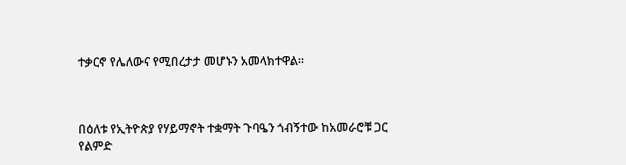ተቃርኖ የሌለውና የሚበረታታ መሆኑን አመላክተዋል።



በዕለቱ የኢትዮጵያ የሃይማኖት ተቋማት ጉባዔን ጎብኝተው ከአመራሮቹ ጋር የልምድ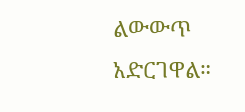ልውውጥ አድርገዋል።